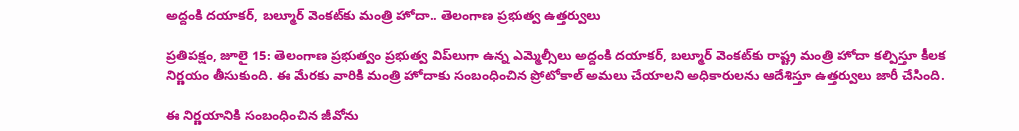అద్దంకి దయాకర్, బల్మూర్ వెంకట్‌కు మంత్రి హోదా.. తెలంగాణ ప్రభుత్వ ఉత్తర్వులు

ప్రతిపక్షం, జూలై 15: తెలంగాణ ప్రభుత్వం ప్రభుత్వ విప్‌లుగా ఉన్న ఎమ్మెల్సీలు అద్దంకి దయాకర్, బల్మూర్ వెంకట్‌కు రాష్ట్ర మంత్రి హోదా కల్పిస్తూ కీలక నిర్ణయం తీసుకుంది. ఈ మేరకు వారికి మంత్రి హోదాకు సంబంధించిన ప్రోటోకాల్ అమలు చేయాలని అధికారులను ఆదేశిస్తూ ఉత్తర్వులు జారీ చేసింది.

ఈ నిర్ణయానికి సంబంధించిన జీవోను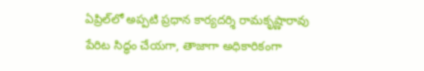ఏప్రిల్‌లో అప్పటి ప్రధాన కార్యదర్శి రామకృష్ణారావు పేరిట సిద్ధం చేయగా, తాజాగా అధికారికంగా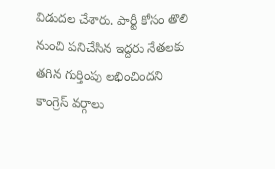విడుదల చేశారు. పార్టీ కోసం తొలి నుంచి పనిచేసిన ఇద్దరు నేతలకు తగిన గుర్తింపు లభించిందని కాంగ్రెస్ వర్గాలు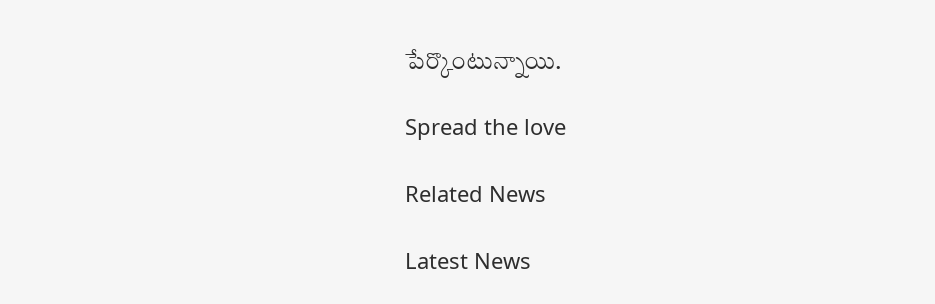పేర్కొంటున్నాయి.

Spread the love

Related News

Latest News